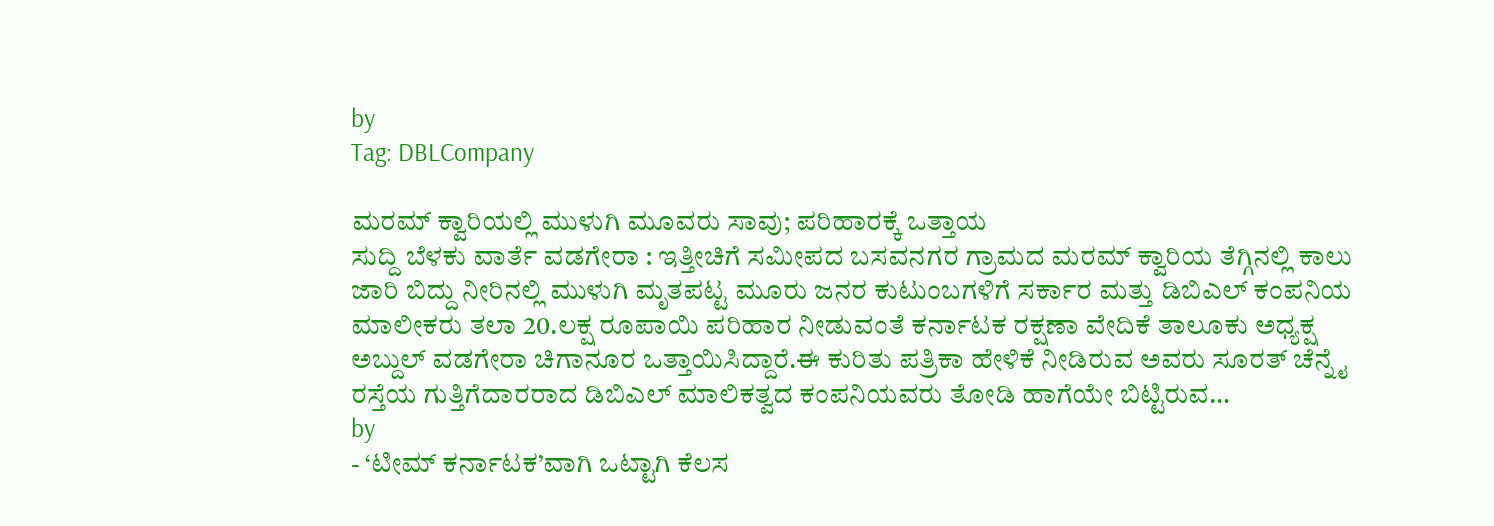by
Tag: DBLCompany

ಮರಮ್ ಕ್ವಾರಿಯಲ್ಲಿ ಮುಳುಗಿ ಮೂವರು ಸಾವು; ಪರಿಹಾರಕ್ಕೆ ಒತ್ತಾಯ
ಸುದ್ದಿ ಬೆಳಕು ವಾರ್ತೆ ವಡಗೇರಾ : ಇತ್ತೀಚಿಗೆ ಸಮೀಪದ ಬಸವನಗರ ಗ್ರಾಮದ ಮರಮ್ ಕ್ವಾರಿಯ ತೆಗ್ಗಿನಲ್ಲಿ ಕಾಲು ಜಾರಿ ಬಿದ್ದು ನೀರಿನಲ್ಲಿ ಮುಳುಗಿ ಮೃತಪಟ್ಟ ಮೂರು ಜನರ ಕುಟುಂಬಗಳಿಗೆ ಸರ್ಕಾರ ಮತ್ತು ಡಿಬಿಎಲ್ ಕಂಪನಿಯ ಮಾಲೀಕರು ತಲಾ 20.ಲಕ್ಷ ರೂಪಾಯಿ ಪರಿಹಾರ ನೀಡುವಂತೆ ಕರ್ನಾಟಕ ರಕ್ಷಣಾ ವೇದಿಕೆ ತಾಲೂಕು ಅಧ್ಯಕ್ಷ ಅಬ್ದುಲ್ ವಡಗೇರಾ ಚಿಗಾನೂರ ಒತ್ತಾಯಿಸಿದ್ದಾರೆ.ಈ ಕುರಿತು ಪತ್ರಿಕಾ ಹೇಳಿಕೆ ನೀಡಿರುವ ಅವರು ಸೂರತ್ ಚೆನ್ನೈ ರಸ್ತೆಯ ಗುತ್ತಿಗೆದಾರರಾದ ಡಿಬಿಎಲ್ ಮಾಲಿಕತ್ವದ ಕಂಪನಿಯವರು ತೋಡಿ ಹಾಗೆಯೇ ಬಿಟ್ಟಿರುವ…
by
- ‘ಟೀಮ್ ಕರ್ನಾಟಕ’ವಾಗಿ ಒಟ್ಟಾಗಿ ಕೆಲಸ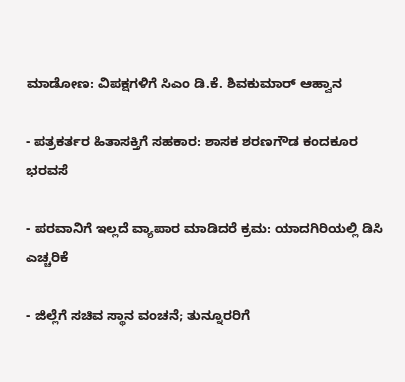ಮಾಡೋಣ: ವಿಪಕ್ಷಗಳಿಗೆ ಸಿಎಂ ಡಿ.ಕೆ. ಶಿವಕುಮಾರ್ ಆಹ್ವಾನ

- ಪತ್ರಕರ್ತರ ಹಿತಾಸಕ್ತಿಗೆ ಸಹಕಾರ: ಶಾಸಕ ಶರಣಗೌಡ ಕಂದಕೂರ ಭರವಸೆ

- ಪರವಾನಿಗೆ ಇಲ್ಲದೆ ವ್ಯಾಪಾರ ಮಾಡಿದರೆ ಕ್ರಮ: ಯಾದಗಿರಿಯಲ್ಲಿ ಡಿಸಿ ಎಚ್ಚರಿಕೆ

- ಜಿಲ್ಲೆಗೆ ಸಚಿವ ಸ್ಥಾನ ವಂಚನೆ; ತುನ್ನೂರರಿಗೆ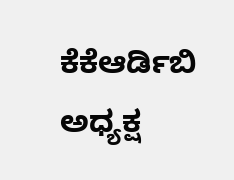ಕೆಕೆಆರ್ಡಿಬಿ ಅಧ್ಯಕ್ಷ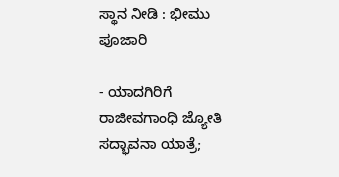ಸ್ಥಾನ ನೀಡಿ : ಭೀಮು ಪೂಜಾರಿ

- ಯಾದಗಿರಿಗೆ ರಾಜೀವಗಾಂಧಿ ಜ್ಯೋತಿ ಸದ್ಭಾವನಾ ಯಾತ್ರೆ;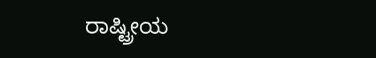ರಾಷ್ಟ್ರೀಯ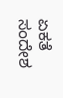ಏಕತೆ ಸಂದೇಶ